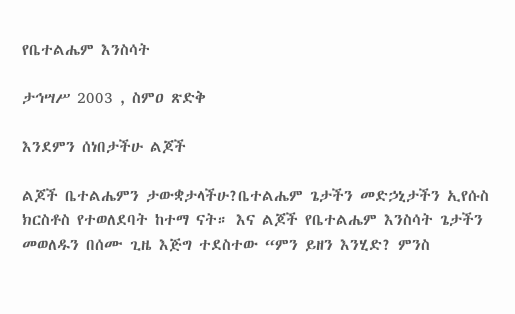የቤተልሔም እንስሳት

ታኅሣሥ 2003 , ስምዐ ጽድቅ

እንደምን ሰነበታችሁ ልጆች

ልጆች ቤተልሔምን ታውቋታላችሁ?ቤተልሔም ጌታችን መድኃኒታችን ኢየሱስ ክርስቶስ የተወለደባት ከተማ ናት። እና ልጆች የቤተልሔም እንስሳት ጌታችን መወለዱን በሰሙ ጊዜ እጅግ ተደስተው “ምን ይዘን እንሂድ? ምንስ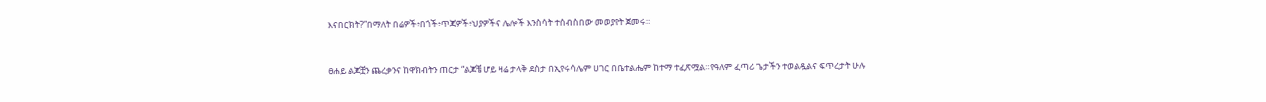እናበርክት?”በማለት በሬዎች፥በጎች፥ጥጃዎች፥ህያዎችና ሌሎች እንስሳት ተሰብስበው መወያየት ጀመሩ።


ፀሐይ ልጆቿን ጨረቃንና ከዋክብትን ጠርታ “ልጆቼ ሆይ ዛሬ ታላቅ ደስታ በኢየሩሳሌም ሀገር በቤተልሔም ከተማ ተፈጽሟል።የዓለም ፈጣሪ ጌታችን ተወልዷልና ፍጥረታት ሁሉ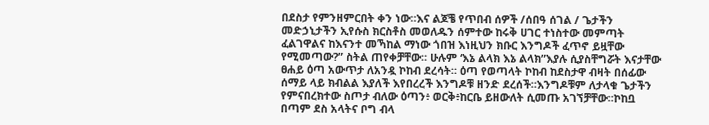በደስታ የምንዘምርበት ቀን ነው።እና ልጆቼ የጥበብ ሰዎች /ሰበዓ ሰገል / ጌታችን መድኃኒታችን ኢየሱስ ክርስቶስ መወለዱን ሰምተው ከሩቅ ሀገር ተነስተው መምጣት ፈልገዋልና ከእናንተ መኻከል ማነው ጎበዝ እነዚህን ክቡር እንግዶች ፈጥኖ ይዟቸው የሚመጣው?” ስትል ጠየቀቻቸው። ሁሉም ‘እኔ ልላክ እኔ ልላክ”እያሉ ሲያስቸግሯት እናታቸው ፀሐይ ዕጣ አውጥታ ለአንዷ ኮከብ ደረሳት። ዕጣ የወጣላት ኮከብ ከደስታዋ ብዛት በሰፊው ሰማይ ላይ ክብልል እያለች እየበረረች እንግዶቹ ዘንድ ደረሰች።እንግዶቹም ለታላቁ ጌታችን የምናበረክተው ስጦታ ብለው ዕጣን፥ ወርቅ፥ከርቤ ይዘውለት ሲመጡ አገኘቻቸው።ኮከቧ በጣም ደስ አላትና ቦግ ብላ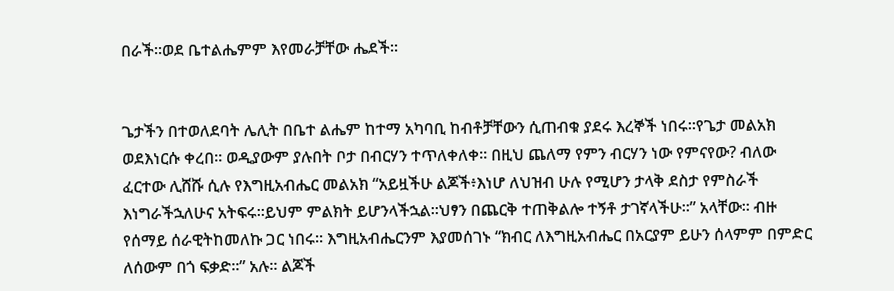በራች።ወደ ቤተልሔምም እየመራቻቸው ሔደች።


ጌታችን በተወለደባት ሌሊት በቤተ ልሔም ከተማ አካባቢ ከብቶቻቸውን ሲጠብቁ ያደሩ እረኞች ነበሩ።የጌታ መልአክ ወደእነርሱ ቀረበ። ወዲያውም ያሉበት ቦታ በብርሃን ተጥለቀለቀ። በዚህ ጨለማ የምን ብርሃን ነው የምናየው? ብለው ፈርተው ሊሸሹ ሲሉ የእግዚአብሔር መልአክ “አይዟችሁ ልጆች፥እነሆ ለህዝብ ሁሉ የሚሆን ታላቅ ደስታ የምስራች እነግራችኋለሁና አትፍሩ።ይህም ምልክት ይሆንላችኋል።ህፃን በጨርቅ ተጠቅልሎ ተኝቶ ታገኛላችሁ።” አላቸው። ብዙ የሰማይ ሰራዊትከመለኩ ጋር ነበሩ። እግዚአብሔርንም እያመሰገኑ “ክብር ለእግዚአብሔር በአርያም ይሁን ሰላምም በምድር ለሰውም በጎ ፍቃድ።” አሉ። ልጆች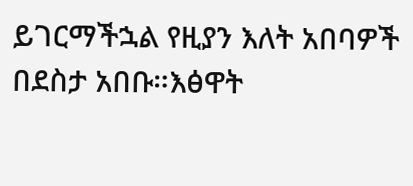ይገርማችኋል የዚያን እለት አበባዎች በደስታ አበቡ።እፅዋት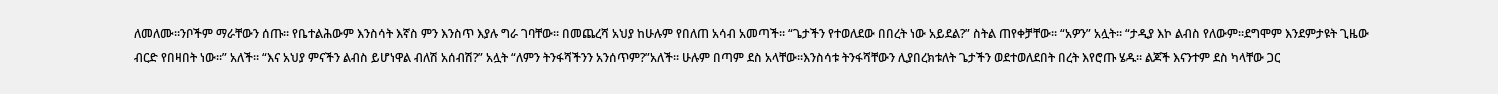ለመለሙ።ንቦችም ማራቸውን ሰጡ። የቤተልሕውም እንስሳት እኛስ ምን እንስጥ እያሉ ግራ ገባቸው። በመጨረሻ አህያ ከሁሉም የበለጠ አሳብ አመጣች። “ጌታችን የተወለደው በበረት ነው አይደል?” ስትል ጠየቀቻቸው። “አዎን” አሏት። “ታዲያ እኮ ልብስ የለውም።ደግሞም እንደምታዩት ጊዜው ብርድ የበዛበት ነው።” አለች። “እና አህያ ምናችን ልብስ ይሆነዋል ብለሽ አሰብሽ?” አሏት “ለምን ትንፋሻችንን አንሰጥም?”አለች። ሁሉም በጣም ደስ አላቸው።እንስሳቱ ትንፋሻቸውን ሊያበረክቱለት ጌታችን ወደተወለደበት በረት እየሮጡ ሄዱ። ልጆች እናንተም ደስ ካላቸው ጋር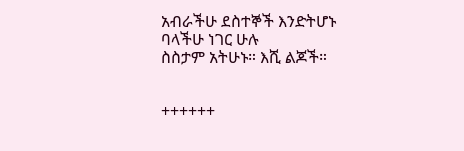አብራችሁ ደስተኞች እንድትሆኑ ባላችሁ ነገር ሁሉ
ስስታም አትሁኑ። እሺ ልጆች።


++++++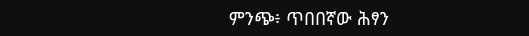ምንጭ፥ ጥበበኛው ሕፃን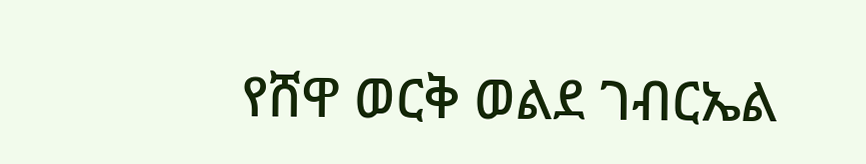የሸዋ ወርቅ ወልደ ገብርኤል